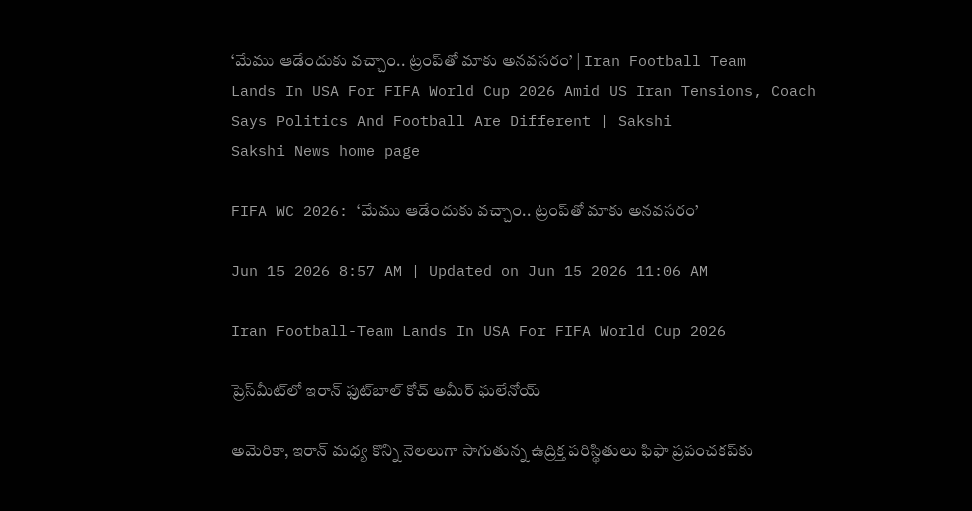‘మేము ఆడేందుకు వచ్చాం.. ట్రంప్‌తో మాకు అనవసరం’ | Iran Football Team Lands In USA For FIFA World Cup 2026 Amid US Iran Tensions, Coach Says Politics And Football Are Different | Sakshi
Sakshi News home page

FIFA WC 2026: ‘మేము ఆడేందుకు వచ్చాం.. ట్రంప్‌తో మాకు అనవసరం’

Jun 15 2026 8:57 AM | Updated on Jun 15 2026 11:06 AM

Iran Football-Team Lands In USA For FIFA World Cup 2026

ప్రెస్‌మీట్‌లో ఇరాన్‌ ఫుట్‌బాల్‌ కోచ్‌ అమీర్ ఘ‌లేనోయ్

అమెరికా, ఇరాన్ మ‌ధ్య కొన్ని నెల‌లుగా సాగుతున్న ఉద్రిక్త ప‌రిస్థితులు ఫిఫా ప్ర‌పంచ‌కప్‌కు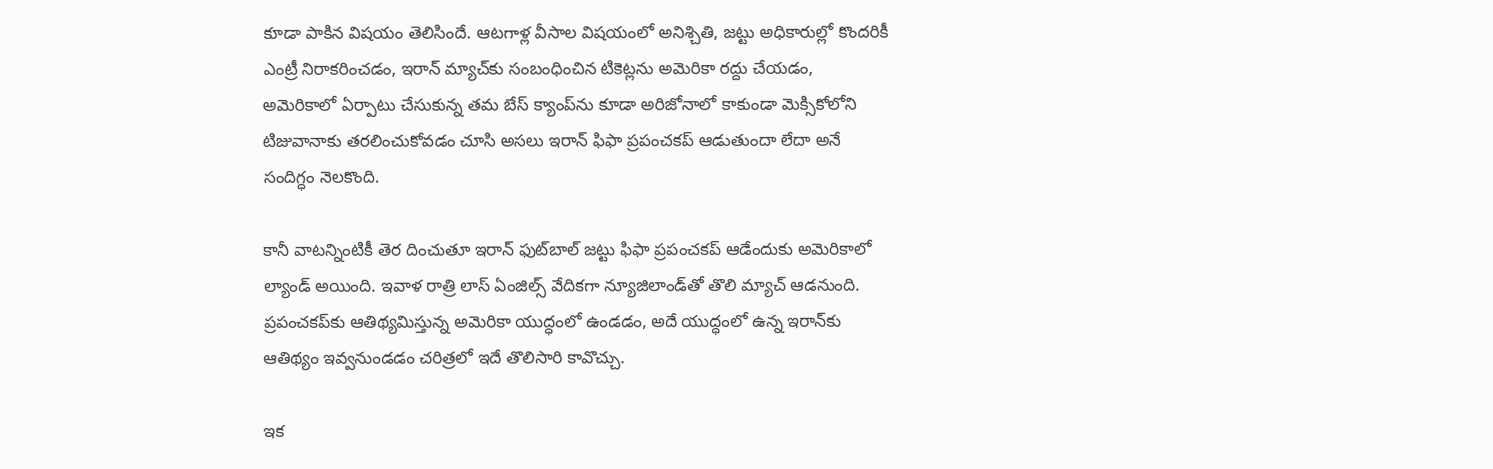కూడా పాకిన విష‌యం తెలిసిందే. ఆట‌గాళ్ల వీసాల విష‌యంలో అనిశ్చితి, జ‌ట్టు అధికారుల్లో కొంద‌రికీ ఎంట్రీ నిరాక‌రించ‌డం, ఇరాన్ మ్యాచ్‌కు సంబంధించిన టికెట్ల‌ను అమెరికా ర‌ద్దు చేయ‌డం, అమెరికాలో ఏర్పాటు చేసుకున్న త‌మ బేస్ క్యాంప్‌ను కూడా అరిజోనాలో కాకుండా మెక్సికోలోని టిజువానాకు త‌ర‌లించుకోవ‌డం చూసి అస‌లు ఇరాన్ ఫిఫా ప్ర‌పంచ‌క‌ప్ ఆడుతుందా లేదా అనే సందిగ్ధం నెల‌కొంది.

కానీ వాట‌న్నింటికీ తెర దించుతూ ఇరాన్ ఫుట్‌బాల్ జ‌ట్టు ఫిఫా ప్ర‌పంచ‌క‌ప్ ఆడేందుకు అమెరికాలో ల్యాండ్ అయింది. ఇవాళ రాత్రి లాస్ ఏంజిల్స్ వేదిక‌గా న్యూజిలాండ్‌తో తొలి మ్యాచ్ ఆడ‌నుంది. ప్ర‌పంచ‌క‌ప్‌కు ఆతిథ్య‌మిస్తున్న అమెరికా యుద్ధంలో ఉండ‌డం, అదే యుద్ధంలో ఉన్న ఇరాన్‌కు ఆతిథ్యం ఇవ్వ‌నుండ‌డం చ‌రిత్ర‌లో ఇదే తొలిసారి కావొచ్చు.

ఇక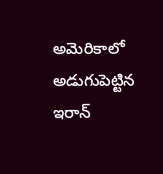అమెరికాలో అడుగుపెట్టిన ఇరాన్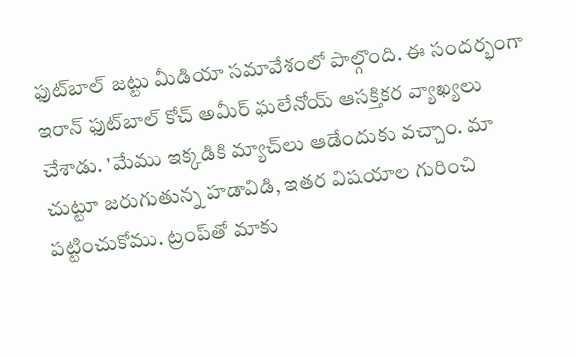ఫుట్‌బాల్ జ‌ట్టు మీడియా స‌మావేశంలో పాల్గొంది. ఈ సంద‌ర్భంగా ఇరాన్ ఫుట్‌బాల్ కోచ్ అమీర్ ఘ‌లేనోయ్ ఆస‌క్తిక‌ర వ్యాఖ్య‌లు చేశాడు. 'మేము ఇక్క‌డికి మ్యాచ్‌లు ఆడేందుకు వ‌చ్చాం. మా చుట్టూ జ‌రుగుతున్న హడావిడి, ఇత‌ర విష‌యాల గురించి ప‌ట్టించుకోము. ట్రంప్‌తో మాకు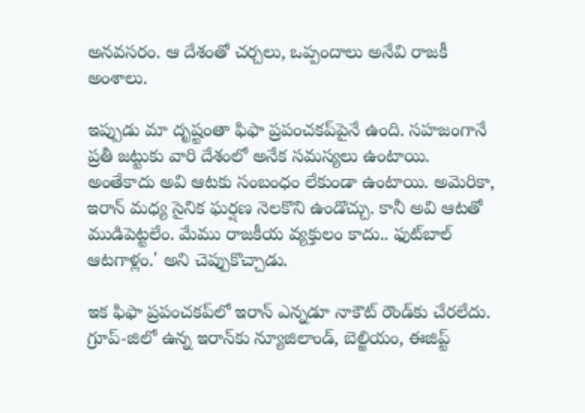అనవసరం. ఆ దేశంతో చర్చలు, ఒప్పందాలు అనేవి రాజకీ అంశాలు.

ఇప్పుడు మా దృష్టంతా ఫిఫా ప్ర‌పంచ‌క‌ప్‌పైనే ఉంది. స‌హ‌జంగానే ప్ర‌తీ జ‌ట్టుకు వారి దేశంలో అనేక స‌మ‌స్య‌లు ఉంటాయి. అంతేకాదు అవి ఆట‌కు సంబంధం లేకుండా ఉంటాయి. అమెరికా, ఇరాన్ మ‌ధ్య సైనిక ఘ‌ర్ష‌ణ నెల‌కొని ఉండొచ్చు. కానీ అవి ఆట‌తో ముడిపెట్ట‌లేం. మేము రాజ‌కీయ వ్య‌క్తులం కాదు.. ఫుట్‌బాల్ ఆట‌గాళ్లం.' అని చెప్పుకొచ్చాడు.

ఇక ఫిఫా ప్ర‌పంచ‌క‌ప్‌లో ఇరాన్ ఎన్న‌డూ నాకౌట్ రౌండ్‌కు చేర‌లేదు. గ్రూప్‌-జిలో ఉన్న ఇరాన్‌కు న్యూజిలాండ్‌, బెల్జియం, ఈజిప్ట్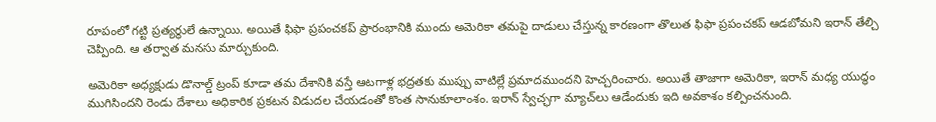రూపంలో గ‌ట్టి ప్ర‌త్య‌ర్థులే ఉన్నాయి. అయితే ఫిఫా ప్ర‌పంచ‌క‌ప్ ప్రారంభానికి ముందు అమెరికా త‌మ‌పై దాడులు చేస్తున్న కార‌ణంగా తొలుత ఫిఫా ప్ర‌పంచ‌క‌ప్ ఆడ‌బోమ‌ని ఇరాన్ తేల్చి చెప్పింది. ఆ తర్వాత మ‌న‌సు మార్చుకుంది.

అమెరికా అధ్య‌క్షుడు డొనాల్డ్ ట్రంప్ కూడా త‌మ దేశానికి వ‌స్తే ఆట‌గాళ్ల భ‌ద్ర‌త‌కు ముప్పు వాటిల్లే ప్ర‌మాదముంద‌ని హెచ్చ‌రించారు. అయితే తాజాగా అమెరికా, ఇరాన్ మ‌ధ్య యుద్ధం ముగిసింద‌ని రెండు దేశాలు అధికారిక ప్ర‌క‌ట‌న విడుద‌ల చేయ‌డంతో కొంత సానుకూలాంశం. ఇరాన్ స్వేచ్ఛ‌గా మ్యాచ్‌లు ఆడేందుకు ఇది అవ‌కాశం క‌ల్పించ‌నుంది.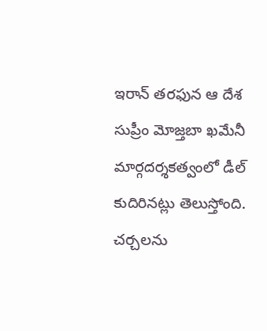ఇరాన్‌ తరఫున ఆ దేశ సుప్రీం మోజ్తబా ఖమేనీ మార్గదర్శకత్వంలో డీల్‌ కుదిరినట్లు తెలుస్తోంది. చర్చలను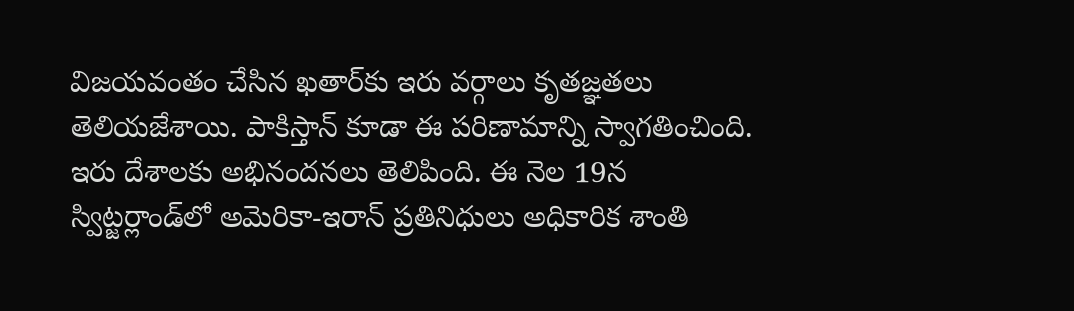విజయవంతం చేసిన ఖతార్‌కు ఇరు వర్గాలు కృతజ్ఞతలు తెలియజేశాయి. పాకిస్తాన్ కూడా ఈ పరిణామాన్ని స్వాగతించింది. ఇరు దేశాలకు అభినందనలు తెలిపింది. ఈ నెల 19న స్విట్జర్లాండ్‌లో అమెరికా-ఇరాన్ ప్రతినిధులు అధికారిక శాంతి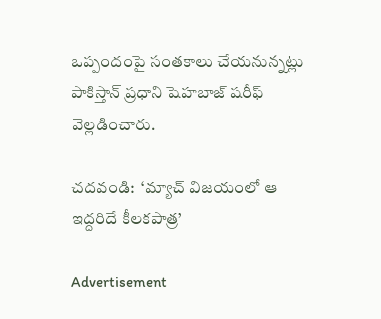ఒప్పందంపై సంతకాలు చేయనున్నట్లు పాకిస్తాన్ ప్రధాని షెహబాజ్ షరీఫ్ వెల్లడించారు.

చదవండి:  ‘మ్యాచ్‌ విజయంలో ఆ ఇద్దరిదే కీలకపాత్ర’

Advertisement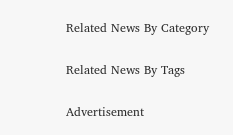Related News By Category

Related News By Tags

Advertisement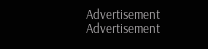Advertisement
Advertisement